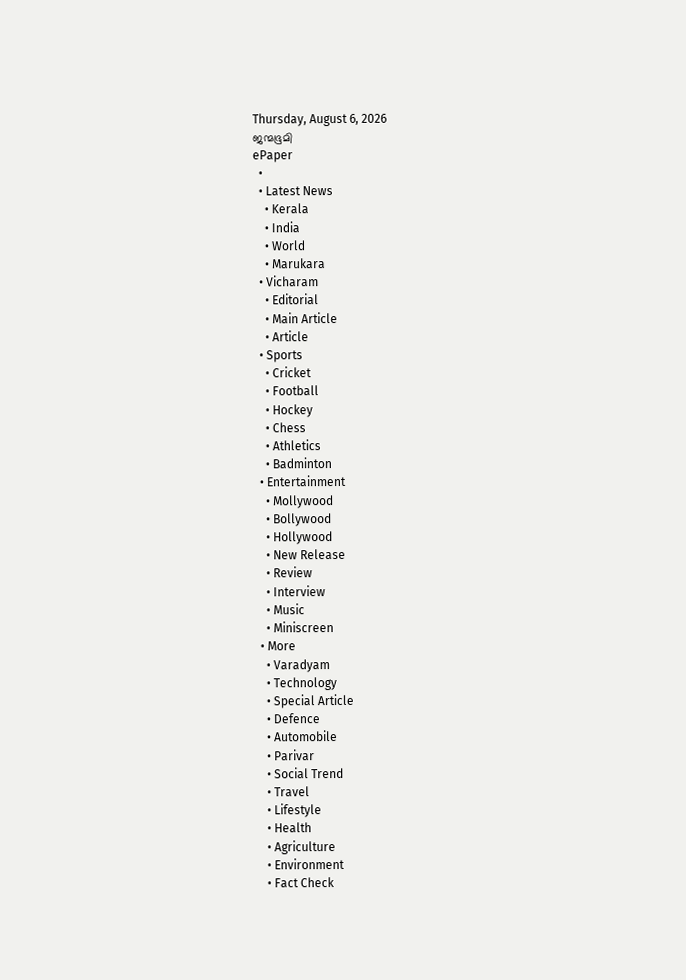Thursday, August 6, 2026
ജന്മഭൂമി
ePaper
  •
  • Latest News
    • Kerala
    • India
    • World
    • Marukara
  • Vicharam
    • Editorial
    • Main Article
    • Article
  • Sports
    • Cricket
    • Football
    • Hockey
    • Chess
    • Athletics
    • Badminton
  • Entertainment
    • Mollywood
    • Bollywood
    • Hollywood
    • New Release
    • Review
    • Interview
    • Music
    • Miniscreen
  • More
    • Varadyam
    • Technology
    • Special Article
    • Defence
    • Automobile
    • Parivar
    • Social Trend
    • Travel
    • Lifestyle
    • Health
    • Agriculture
    • Environment
    • Fact Check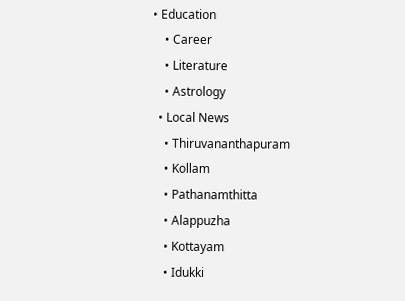• Education
    • Career
    • Literature
    • Astrology
  • Local News
    • Thiruvananthapuram
    • Kollam
    • Pathanamthitta
    • Alappuzha
    • Kottayam
    • Idukki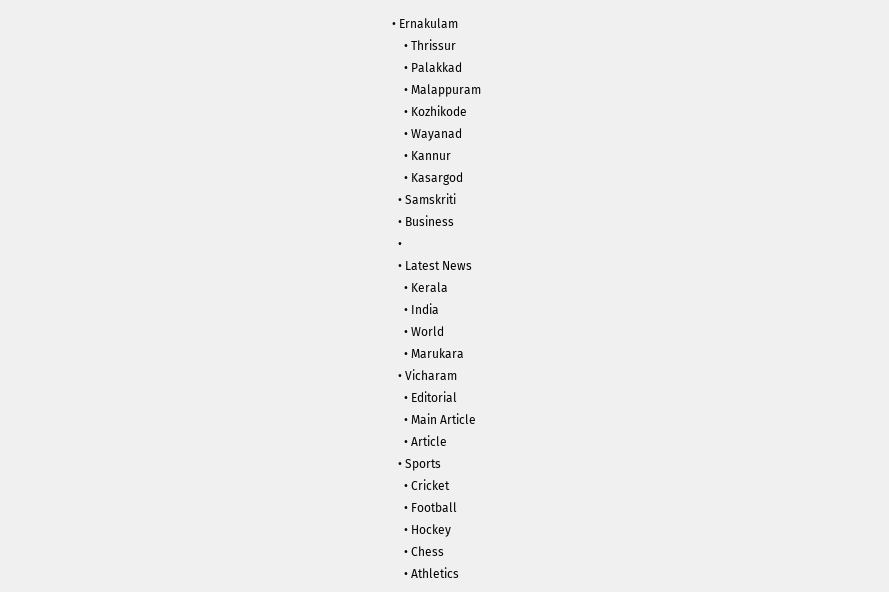• Ernakulam
    • Thrissur
    • Palakkad
    • Malappuram
    • Kozhikode
    • Wayanad
    • Kannur
    • Kasargod
  • Samskriti
  • Business
  •
  • Latest News
    • Kerala
    • India
    • World
    • Marukara
  • Vicharam
    • Editorial
    • Main Article
    • Article
  • Sports
    • Cricket
    • Football
    • Hockey
    • Chess
    • Athletics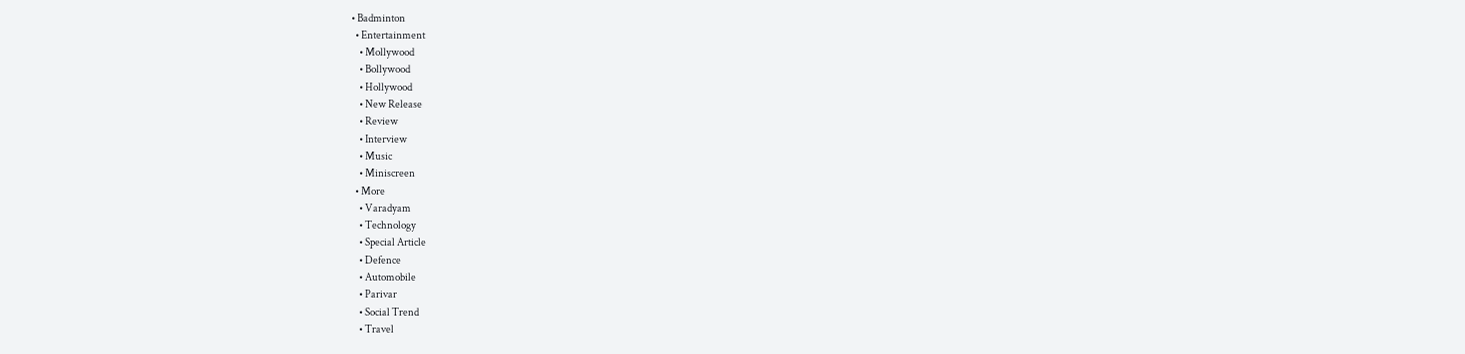• Badminton
  • Entertainment
    • Mollywood
    • Bollywood
    • Hollywood
    • New Release
    • Review
    • Interview
    • Music
    • Miniscreen
  • More
    • Varadyam
    • Technology
    • Special Article
    • Defence
    • Automobile
    • Parivar
    • Social Trend
    • Travel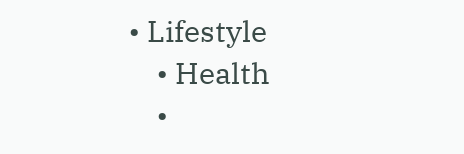• Lifestyle
    • Health
    •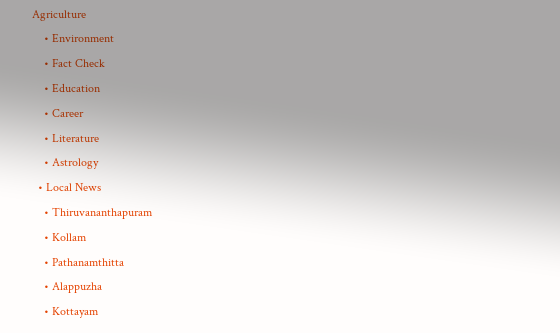Agriculture
    • Environment
    • Fact Check
    • Education
    • Career
    • Literature
    • Astrology
  • Local News
    • Thiruvananthapuram
    • Kollam
    • Pathanamthitta
    • Alappuzha
    • Kottayam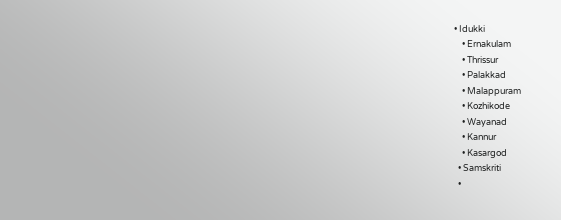• Idukki
    • Ernakulam
    • Thrissur
    • Palakkad
    • Malappuram
    • Kozhikode
    • Wayanad
    • Kannur
    • Kasargod
  • Samskriti
  •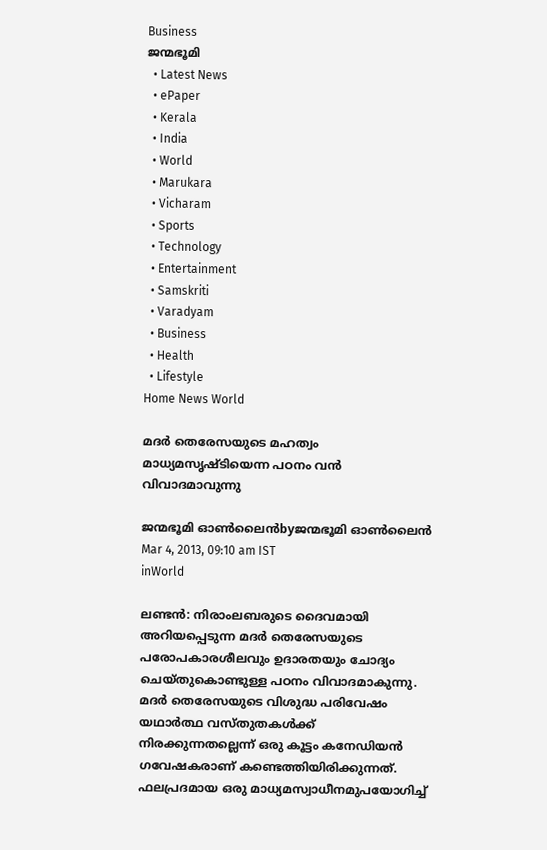Business
ജന്മഭൂമി
  • Latest News
  • ePaper
  • Kerala
  • India
  • World
  • Marukara
  • Vicharam
  • Sports
  • Technology
  • Entertainment
  • Samskriti
  • Varadyam
  • Business
  • Health
  • Lifestyle
Home News World

മദര്‍ തെരേസയുടെ മഹത്വം മാധ്യമസൃഷ്ടിയെന്ന പഠനം വന്‍ വിവാദമാവുന്നു

ജന്മഭൂമി ഓണ്‍ലൈന്‍byജന്മഭൂമി ഓണ്‍ലൈന്‍
Mar 4, 2013, 09:10 am IST
inWorld

ലണ്ടന്‍: നിരാംലബരുടെ ദൈവമായി അറിയപ്പെടുന്ന മദര്‍ തെരേസയുടെ പരോപകാരശീലവും ഉദാരതയും ചോദ്യം ചെയ്തുകൊണ്ടുള്ള പഠനം വിവാദമാകുന്നു. മദര്‍ തെരേസയുടെ വിശുദ്ധ പരിവേഷം യഥാര്‍ത്ഥ വസ്തുതകള്‍ക്ക്‌ നിരക്കുന്നതല്ലെന്ന്‌ ഒരു കൂട്ടം കനേഡിയന്‍ ഗവേഷകരാണ്‌ കണ്ടെത്തിയിരിക്കുന്നത്‌. ഫലപ്രദമായ ഒരു മാധ്യമസ്വാധീനമുപയോഗിച്ച്‌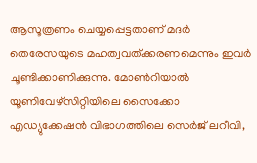ആസൂത്രണം ചെയ്യപ്പെട്ടതാണ്‌ മദര്‍ തെരേസയുടെ മഹത്വവത്ക്കരണമെന്നും ഇവര്‍ ചൂണ്ടിക്കാണിക്കുന്നു. മോണ്‍റിയാല്‍ യൂണിവേഴ്സിറ്റിയിലെ സൈക്കോ എഡ്യുക്കേഷന്‍ വിഭാഗത്തിലെ സെര്‍ജ്‌ ലറീവി,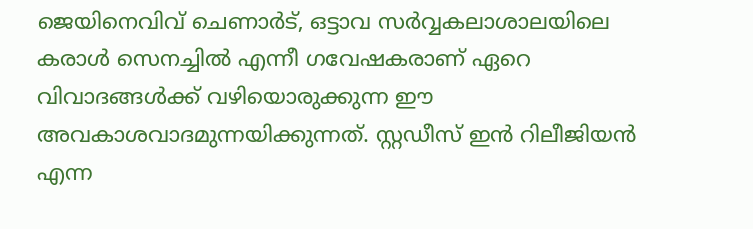ജെയിനെവിവ്‌ ചെണാര്‍ട്‌, ഒട്ടാവ സര്‍വ്വകലാശാലയിലെ കരാള്‍ സെനച്ചില്‍ എന്നീ ഗവേഷകരാണ്‌ ഏറെ വിവാദങ്ങള്‍ക്ക്‌ വഴിയൊരുക്കുന്ന ഈ അവകാശവാദമുന്നയിക്കുന്നത്‌. സ്റ്റഡീസ്‌ ഇന്‍ റിലീജിയന്‍ എന്ന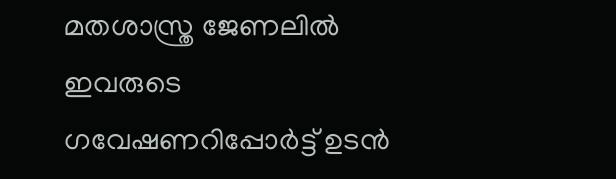മതശാസ്ത്ര ജേണലില്‍ ഇവരുടെ ഗവേഷണറിപ്പോര്‍ട്ട്‌ ഉടന്‍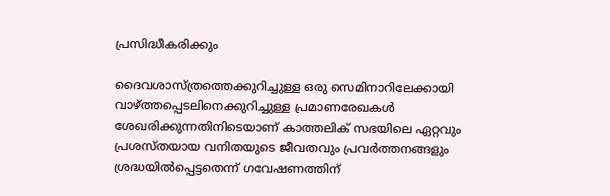പ്രസിദ്ധീകരിക്കും

ദൈവശാസ്ത്രത്തെക്കുറിച്ചുള്ള ഒരു സെമിനാറിലേക്കായി വാഴ്‌ത്തപ്പെടലിനെക്കുറിച്ചുള്ള പ്രമാണരേഖകള്‍ ശേഖരിക്കുന്നതിനിടെയാണ്‌ കാത്തലിക്‌ സഭയിലെ ഏറ്റവും പ്രശസ്തയായ വനിതയുടെ ജീവതവും പ്രവര്‍ത്തനങ്ങളും ശ്രദ്ധയില്‍പ്പെട്ടതെന്ന്‌ ഗവേഷണത്തിന്‌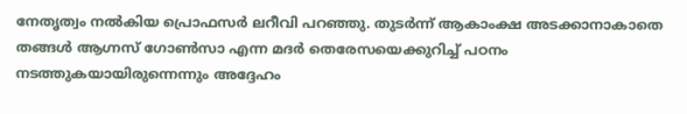നേതൃത്വം നല്‍കിയ പ്രൊഫസര്‍ ലറീവി പറഞ്ഞു. തുടര്‍ന്ന്‌ ആകാംക്ഷ അടക്കാനാകാതെ തങ്ങള്‍ ആഗ്നസ്‌ ഗോണ്‍സാ എന്ന മദര്‍ തെരേസയെക്കുറിച്ച്‌ പഠനം നടത്തുകയായിരുന്നെന്നും അദ്ദേഹം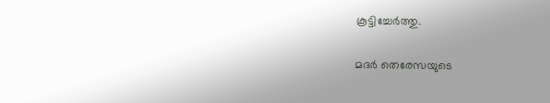കൂട്ടിച്ചേര്‍ത്തു.

മദര്‍ തെരേസയുടെ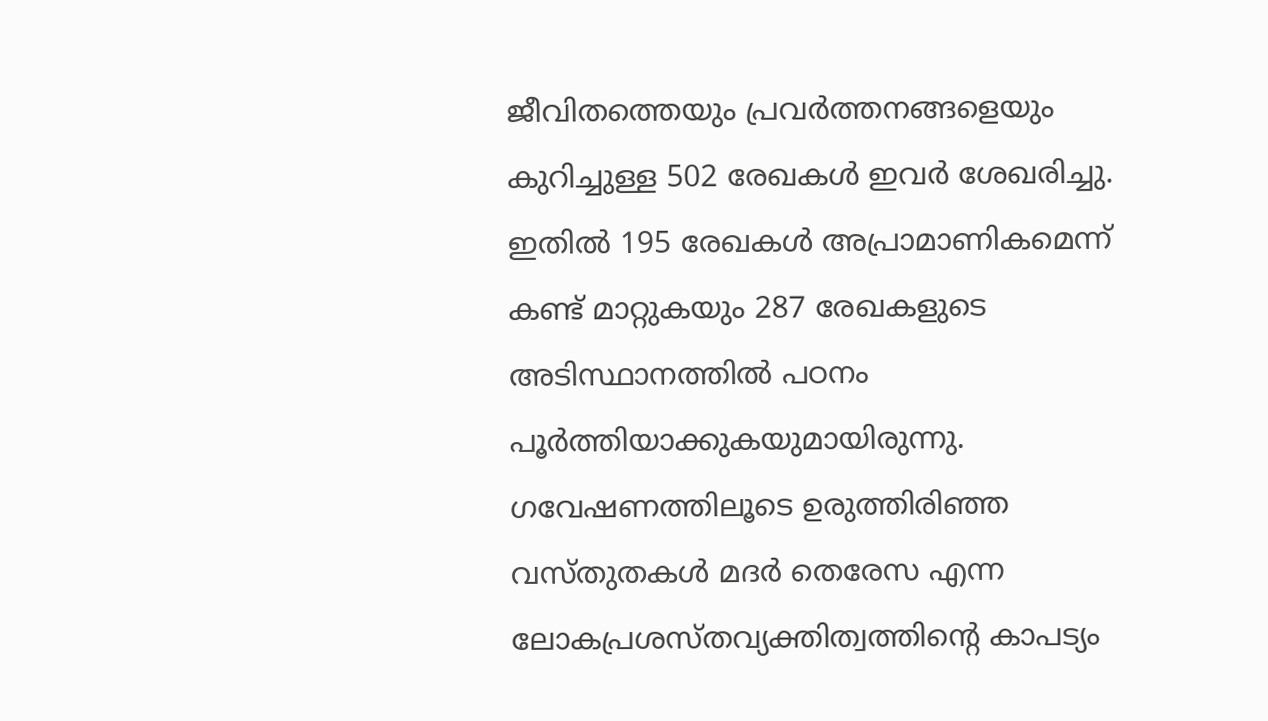ജീവിതത്തെയും പ്രവര്‍ത്തനങ്ങളെയും കുറിച്ചുള്ള 502 രേഖകള്‍ ഇവര്‍ ശേഖരിച്ചു. ഇതില്‍ 195 രേഖകള്‍ അപ്രാമാണികമെന്ന്‌ കണ്ട്‌ മാറ്റുകയും 287 രേഖകളുടെ അടിസ്ഥാനത്തില്‍ പഠനം പൂര്‍ത്തിയാക്കുകയുമായിരുന്നു. ഗവേഷണത്തിലൂടെ ഉരുത്തിരിഞ്ഞ വസ്തുതകള്‍ മദര്‍ തെരേസ എന്ന ലോകപ്രശസ്തവ്യക്തിത്വത്തിന്റെ കാപട്യം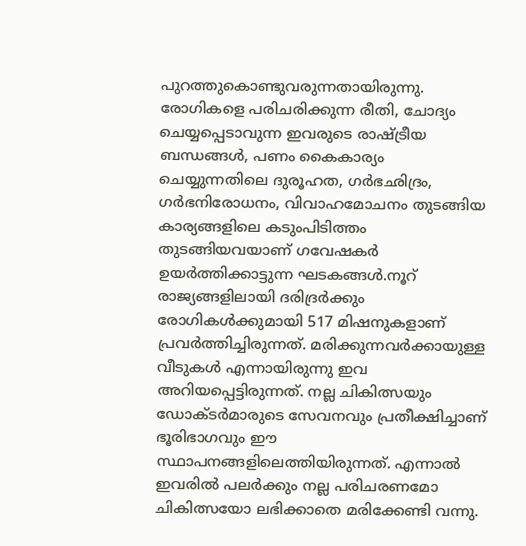പുറത്തുകൊണ്ടുവരുന്നതായിരുന്നു. രോഗികളെ പരിചരിക്കുന്ന രീതി, ചോദ്യം ചെയ്യപ്പെടാവുന്ന ഇവരുടെ രാഷ്‌ട്രീയ ബന്ധങ്ങള്‍, പണം കൈകാര്യം ചെയ്യുന്നതിലെ ദുരൂഹത, ഗര്‍ഭഛിദ്രം, ഗര്‍ഭനിരോധനം, വിവാഹമോചനം തുടങ്ങിയ കാര്യങ്ങളിലെ കടുംപിടിത്തം തുടങ്ങിയവയാണ്‌ ഗവേഷകര്‍ ഉയര്‍ത്തിക്കാട്ടുന്ന ഘടകങ്ങള്‍.നൂറ്‌ രാജ്യങ്ങളിലായി ദരിദ്രര്‍ക്കും രോഗികള്‍ക്കുമായി 517 മിഷനുകളാണ്‌ പ്രവര്‍ത്തിച്ചിരുന്നത്‌. മരിക്കുന്നവര്‍ക്കായുള്ള വീടുകള്‍ എന്നായിരുന്നു ഇവ അറിയപ്പെട്ടിരുന്നത്‌. നല്ല ചികിത്സയും ഡോക്ടര്‍മാരുടെ സേവനവും പ്രതീക്ഷിച്ചാണ്‌ ഭൂരിഭാഗവും ഈ സ്ഥാപനങ്ങളിലെത്തിയിരുന്നത്‌. എന്നാല്‍ ഇവരില്‍ പലര്‍ക്കും നല്ല പരിചരണമോ ചികിത്സയോ ലഭിക്കാതെ മരിക്കേണ്ടി വന്നു.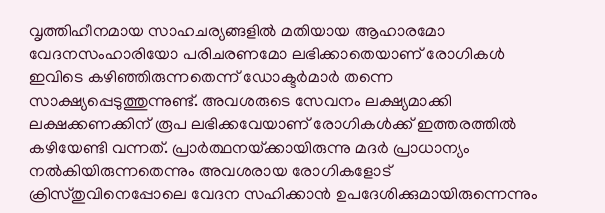വൃത്തിഹീനമായ സാഹചര്യങ്ങളില്‍ മതിയായ ആഹാരമോ വേദനസംഹാരിയോ പരിചരണമോ ലഭിക്കാതെയാണ്‌ രോഗികള്‍ ഇവിടെ കഴിഞ്ഞിരുന്നതെന്ന്‌ ഡോക്ടര്‍മാര്‍ തന്നെ സാക്ഷ്യപ്പെടുത്തുന്നുണ്ട്‌. അവശരുടെ സേവനം ലക്ഷ്യമാക്കി ലക്ഷക്കണക്കിന്‌ രൂപ ലഭിക്കവേയാണ്‌ രോഗികള്‍ക്ക്‌ ഇത്തരത്തില്‍ കഴിയേണ്ടി വന്നത്‌. പ്രാര്‍ത്ഥനയ്‌ക്കായിരുന്നു മദര്‍ പ്രാധാന്യം നല്‍കിയിരുന്നതെന്നും അവശരായ രോഗികളോട്‌ ക്രിസ്തുവിനെപ്പോലെ വേദന സഹിക്കാന്‍ ഉപദേശിക്കുമായിരുന്നെന്നും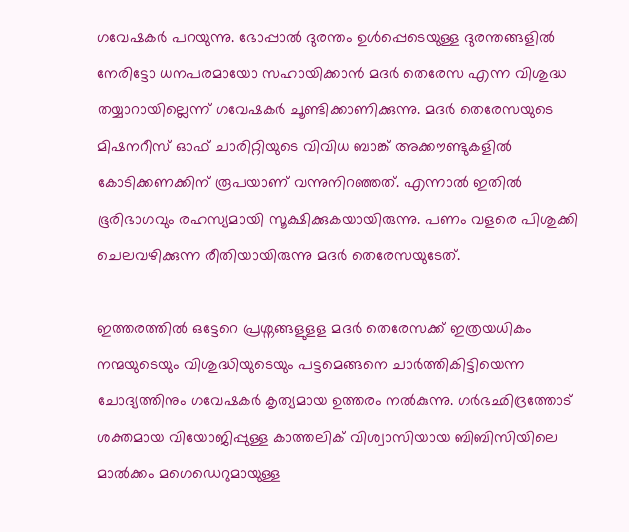ഗവേഷകര്‍ പറയുന്നു. ഭോപ്പാല്‍ ദുരന്തം ഉള്‍പ്പെടെയുള്ള ദുരന്തങ്ങളില്‍ നേരിട്ടോ ധനപരമായോ സഹായിക്കാന്‍ മദര്‍ തെരേസ എന്ന വിശുദ്ധ തയ്യാറായില്ലെന്ന്‌ ഗവേഷകര്‍ ചൂണ്ടിക്കാണിക്കുന്നു. മദര്‍ തെരേസയുടെ മിഷനറീസ്‌ ഓഫ്‌ ചാരിറ്റിയുടെ വിവിധ ബാങ്ക്‌ അക്കൗണ്ടുകളില്‍ കോടിക്കണക്കിന്‌ രൂപയാണ്‌ വന്നുനിറഞ്ഞത്‌. എന്നാല്‍ ഇതില്‍ ഭൂരിഭാഗവും രഹസ്യമായി സൂക്ഷിക്കുകയായിരുന്നു. പണം വളരെ പിശുക്കി ചെലവഴിക്കുന്ന രീതിയായിരുന്നു മദര്‍ തെരേസയുടേത്‌.

ഇത്തരത്തില്‍ ഒട്ടേറെ പ്രശ്നങ്ങളുളള മദര്‍ തെരേസക്ക്‌ ഇത്രയധികം നന്മയുടെയും വിശുദ്ധിയുടെയും പട്ടമെങ്ങനെ ചാര്‍ത്തികിട്ടിയെന്ന ചോദ്യത്തിനും ഗവേഷകര്‍ കൃത്യമായ ഉത്തരം നല്‍കുന്നു. ഗര്‍ഭഛിദ്രത്തോട്‌ ശക്തമായ വിയോജിപ്പുള്ള കാത്തലിക്‌ വിശ്വാസിയായ ബിബിസിയിലെ മാല്‍ക്കം മഗെഡെറുമായുള്ള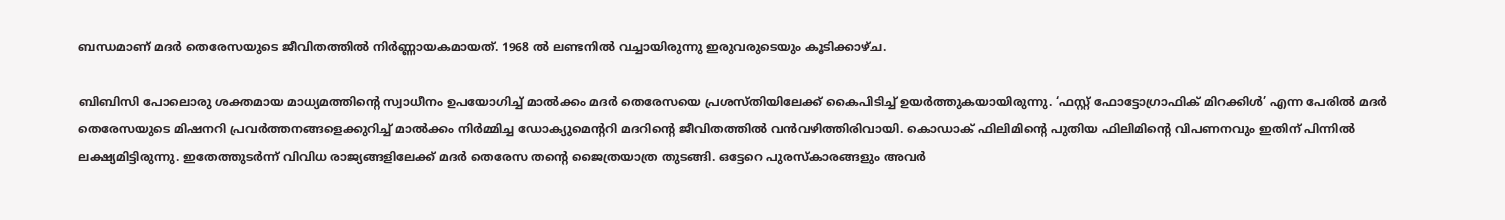ബന്ധമാണ്‌ മദര്‍ തെരേസയുടെ ജീവിതത്തില്‍ നിര്‍ണ്ണായകമായത്‌. 1968 ല്‍ ലണ്ടനില്‍ വച്ചായിരുന്നു ഇരുവരുടെയും കൂടിക്കാഴ്ച.

ബിബിസി പോലൊരു ശക്തമായ മാധ്യമത്തിന്റെ സ്വാധീനം ഉപയോഗിച്ച്‌ മാല്‍ക്കം മദര്‍ തെരേസയെ പ്രശസ്തിയിലേക്ക്‌ കൈപിടിച്ച്‌ ഉയര്‍ത്തുകയായിരുന്നു. ‘ഫസ്റ്റ്‌ ഫോട്ടോഗ്രാഫിക്‌ മിറക്കിള്‍’ എന്ന പേരില്‍ മദര്‍ തെരേസയുടെ മിഷനറി പ്രവര്‍ത്തനങ്ങളെക്കുറിച്ച്‌ മാല്‍ക്കം നിര്‍മ്മിച്ച ഡോക്യുമെന്ററി മദറിന്റെ ജീവിതത്തില്‍ വന്‍വഴിത്തിരിവായി. കൊഡാക്‌ ഫിലിമിന്റെ പുതിയ ഫിലിമിന്റെ വിപണനവും ഇതിന്‌ പിന്നില്‍ ലക്ഷ്യമിട്ടിരുന്നു. ഇതേത്തുടര്‍ന്ന്‌ വിവിധ രാജ്യങ്ങളിലേക്ക്‌ മദര്‍ തെരേസ തന്റെ ജൈത്രയാത്ര തുടങ്ങി. ഒട്ടേറെ പുരസ്കാരങ്ങളും അവര്‍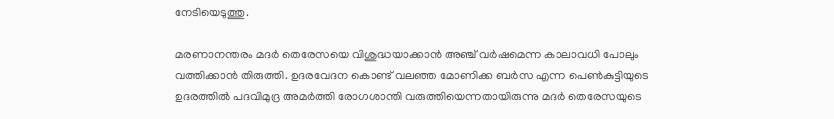നേടിയെടുത്തു.

മരണാനന്തരം മദര്‍ തെരേസയെ വിശുദ്ധയാക്കാന്‍ അഞ്ച്‌ വര്‍ഷമെന്ന കാലാവധി പോലും വത്തിക്കാന്‍ തിരുത്തി. ഉദരവേദന കൊണ്ട്‌ വലഞ്ഞ മോണിക്ക ബര്‍സ എന്ന പെണ്‍കുട്ടിയുടെ ഉദരത്തില്‍ പദവിമുദ്ര അമര്‍ത്തി രോഗശാന്തി വരുത്തിയെന്നതായിരുന്നു മദര്‍ തെരേസയുടെ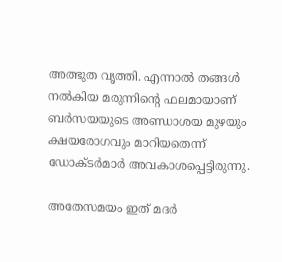അത്ഭുത വൃത്തി. എന്നാല്‍ തങ്ങള്‍ നല്‍കിയ മരുന്നിന്റെ ഫലമായാണ്‌ ബര്‍സയയുടെ അണ്ഡാശയ മുഴയും ക്ഷയരോഗവും മാറിയതെന്ന്‌ ഡോക്ടര്‍മാര്‍ അവകാശപ്പെട്ടിരുന്നു.

അതേസമയം ഇത്‌ മദര്‍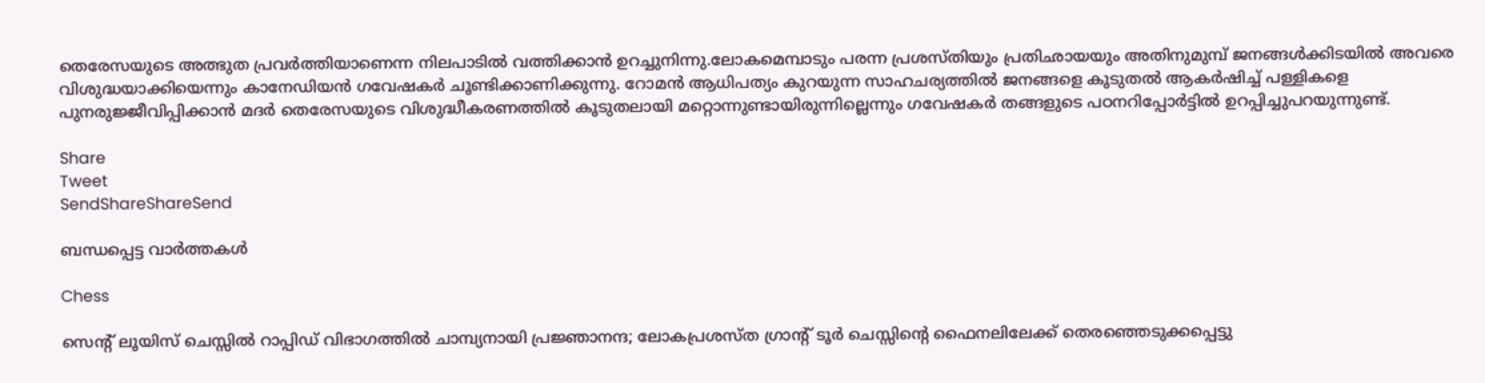തെരേസയുടെ അത്ഭുത പ്രവര്‍ത്തിയാണെന്ന നിലപാടില്‍ വത്തിക്കാന്‍ ഉറച്ചുനിന്നു.ലോകമെമ്പാടും പരന്ന പ്രശസ്തിയും പ്രതിഛായയും അതിനുമുമ്പ്‌ ജനങ്ങള്‍ക്കിടയില്‍ അവരെ വിശുദ്ധയാക്കിയെന്നും കാനേഡിയന്‍ ഗവേഷകര്‍ ചൂണ്ടിക്കാണിക്കുന്നു. റോമന്‍ ആധിപത്യം കുറയുന്ന സാഹചര്യത്തില്‍ ജനങ്ങളെ കൂടുതല്‍ ആകര്‍ഷിച്ച്‌ പള്ളികളെ പുനരുജ്ജീവിപ്പിക്കാന്‍ മദര്‍ തെരേസയുടെ വിശുദ്ധീകരണത്തില്‍ കൂടുതലായി മറ്റൊന്നുണ്ടായിരുന്നില്ലെന്നും ഗവേഷകര്‍ തങ്ങളുടെ പഠനറിപ്പോര്‍ട്ടില്‍ ഉറപ്പിച്ചുപറയുന്നുണ്ട്‌.

Share
Tweet
SendShareShareSend

ബന്ധപ്പെട്ട വാര്‍ത്തകള്‍

Chess

സെന്‍റ് ലൂയിസ് ചെസ്സില്‍ റാപ്പിഡ് വിഭാഗത്തില്‍ ചാമ്പ്യനായി പ്രജ്ഞാനന്ദ; ലോകപ്രശസ്ത ഗ്രാന്‍റ് ടൂര്‍ ചെസ്സിന്റെ ഫൈനലിലേക്ക് തെരഞ്ഞെടുക്കപ്പെട്ടു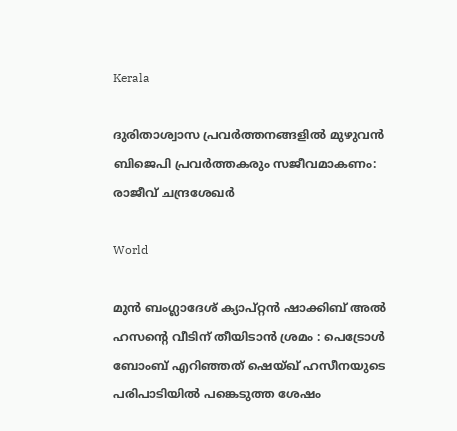Kerala

ദുരിതാശ്വാസ പ്രവർത്തനങ്ങളിൽ മുഴുവൻ ബിജെപി പ്രവർത്തകരും സജീവമാകണം: രാജീവ് ചന്ദ്രശേഖർ

World

മുൻ ബംഗ്ലാദേശ് ക്യാപ്റ്റൻ ഷാക്കിബ് അൽ ഹസന്റെ വീടിന് തീയിടാൻ ശ്രമം : പെട്രോൾ ബോംബ് എറിഞ്ഞത് ഷെയ്ഖ് ഹസീനയുടെ പരിപാടിയിൽ പങ്കെടുത്ത ശേഷം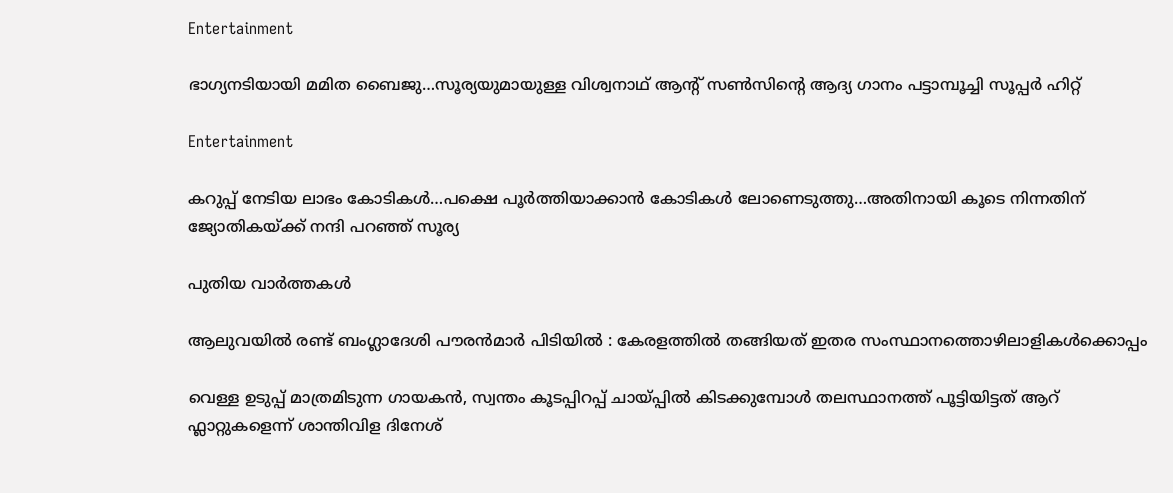Entertainment

ഭാഗ്യനടിയായി മമിത ബൈജു…സൂര്യയുമായുള്ള വിശ്വനാഥ് ആന്‍റ് സണ്‍സിന്റെ ആദ്യ ഗാനം പട്ടാമ്പൂച്ചി സൂപ്പര്‍ ഹിറ്റ്

Entertainment

കറുപ്പ് നേടിയ ലാഭം കോടികള്‍…പക്ഷെ പൂര്‍ത്തിയാക്കാന്‍ കോടികള്‍ ലോണെടുത്തു…അതിനായി കൂടെ നിന്നതിന് ജ്യോതികയ്‌ക്ക് നന്ദി പറഞ്ഞ് സൂര്യ

പുതിയ വാര്‍ത്തകള്‍

ആലുവയിൽ രണ്ട് ബംഗ്ലാദേശി പൗരൻമാർ പിടിയിൽ : കേരളത്തിൽ തങ്ങിയത് ഇതര സംസ്ഥാനത്തൊഴിലാളികൾക്കൊപ്പം

വെള്ള ഉടുപ്പ് മാത്രമിടുന്ന ഗായകൻ, സ്വന്തം കൂടപ്പിറപ്പ് ചായ്‌പ്പില്‍ കിടക്കുമ്പോള്‍ തലസ്ഥാനത്ത് പൂട്ടിയിട്ടത് ആറ് ഫ്ലാറ്റുകളെന്ന് ശാന്തിവിള ദിനേശ്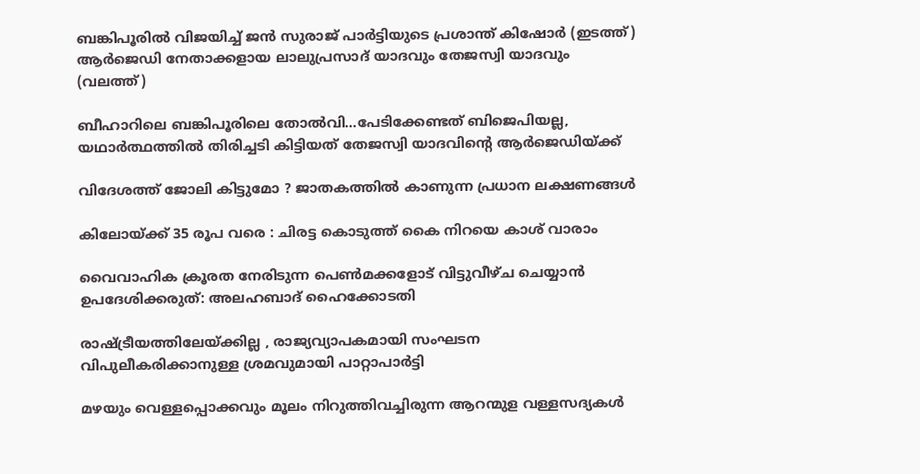ബങ്കിപൂരില്‍ വിജയിച്ച് ജന്‍ സുരാജ് പാര്‍ട്ടിയുടെ പ്രശാന്ത് കിഷോര്‍ (ഇടത്ത്) ആര്‍ജെഡി നേതാക്കളായ ലാലുപ്രസാദ് യാദവും തേജസ്വി യാദവും (വലത്ത്)

ബീഹാറിലെ ബങ്കിപൂരിലെ തോല്‍വി…പേടിക്കേണ്ടത് ബിജെപിയല്ല, യഥാര്‍ത്ഥത്തില്‍ തിരിച്ചടി കിട്ടിയത് തേജസ്വി യാദവിന്റെ ആര്‍ജെഡിയ്‌ക്ക്

വിദേശത്ത് ജോലി കിട്ടുമോ ? ജാതകത്തിൽ കാണുന്ന പ്രധാന ലക്ഷണങ്ങൾ

കിലോയ്‌ക്ക് 35 രൂപ വരെ : ചിരട്ട കൊടുത്ത് കൈ നിറയെ കാശ് വാരാം

വൈവാഹിക ക്രൂരത നേരിടുന്ന പെണ്‍മക്കളോട് വിട്ടുവീഴ്ച ചെയ്യാന്‍ ഉപദേശിക്കരുത്: അലഹബാദ് ഹൈക്കോടതി

രാഷ്‌ട്രീയത്തിലേയ്‌ക്കില്ല , രാജ്യവ്യാപകമായി സംഘടന വിപുലീകരിക്കാനുള്ള ശ്രമവുമായി പാറ്റാപാർട്ടി

മഴയും വെള്ളപ്പൊക്കവും മൂലം നിറുത്തിവച്ചിരുന്ന ആറന്മുള വള്ളസദ്യകള്‍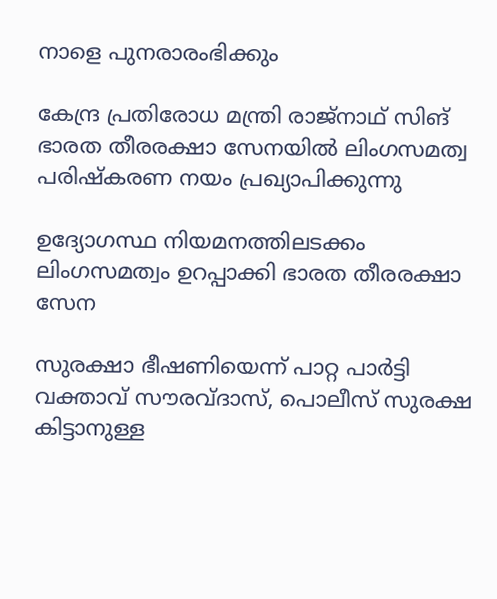നാളെ പുനരാരംഭിക്കും

കേന്ദ്ര പ്രതിരോധ മന്ത്രി രാജ്‌നാഥ് സിങ് ഭാരത തീരരക്ഷാ സേനയില്‍ ലിംഗസമത്വ പരിഷ്‌കരണ നയം പ്രഖ്യാപിക്കുന്നു

ഉദ്യോഗസ്ഥ നിയമനത്തിലടക്കം ലിംഗസമത്വം ഉറപ്പാക്കി ഭാരത തീരരക്ഷാ സേന

സുരക്ഷാ ഭീഷണിയെന്ന് പാറ്റ പാര്‍ട്ടി വക്താവ് സൗരവ്ദാസ്, പൊലീസ് സുരക്ഷ കിട്ടാനുള്ള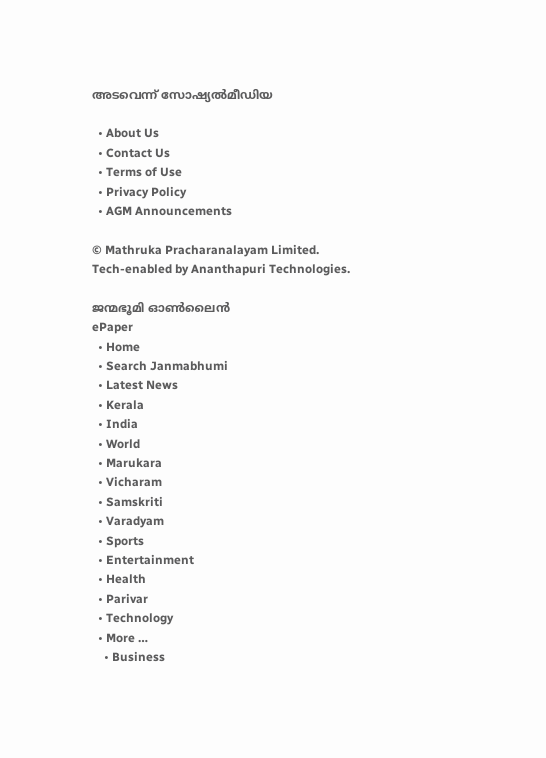അടവെന്ന് സോഷ്യല്‍മീഡിയ

  • About Us
  • Contact Us
  • Terms of Use
  • Privacy Policy
  • AGM Announcements

© Mathruka Pracharanalayam Limited.
Tech-enabled by Ananthapuri Technologies.

ജന്മഭൂമി ഓണ്‍ലൈന്‍
ePaper
  • Home
  • Search Janmabhumi
  • Latest News
  • Kerala
  • India
  • World
  • Marukara
  • Vicharam
  • Samskriti
  • Varadyam
  • Sports
  • Entertainment
  • Health
  • Parivar
  • Technology
  • More …
    • Business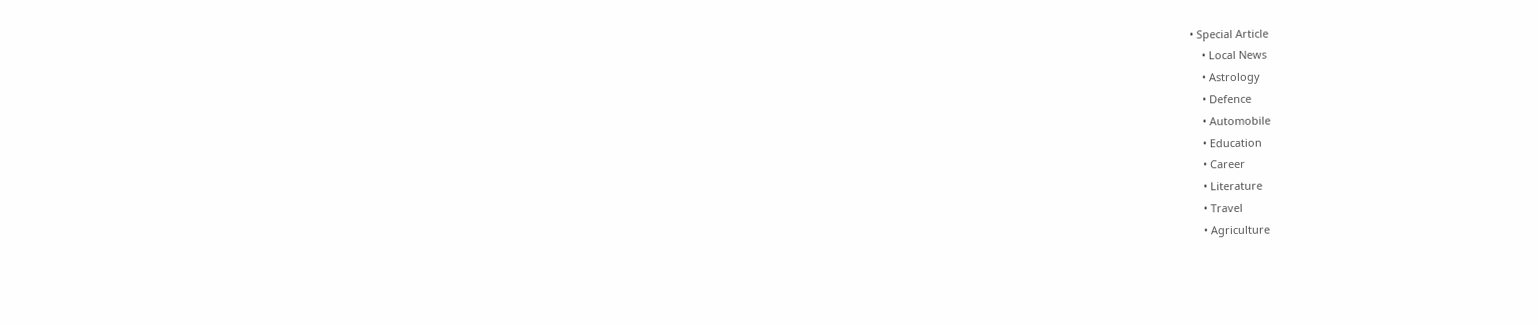• Special Article
    • Local News
    • Astrology
    • Defence
    • Automobile
    • Education
    • Career
    • Literature
    • Travel
    • Agriculture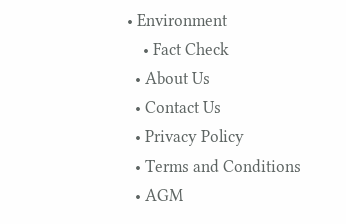• Environment
    • Fact Check
  • About Us
  • Contact Us
  • Privacy Policy
  • Terms and Conditions
  • AGM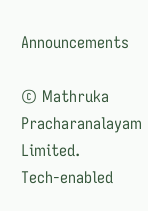Announcements

© Mathruka Pracharanalayam Limited.
Tech-enabled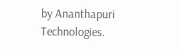by Ananthapuri Technologies.